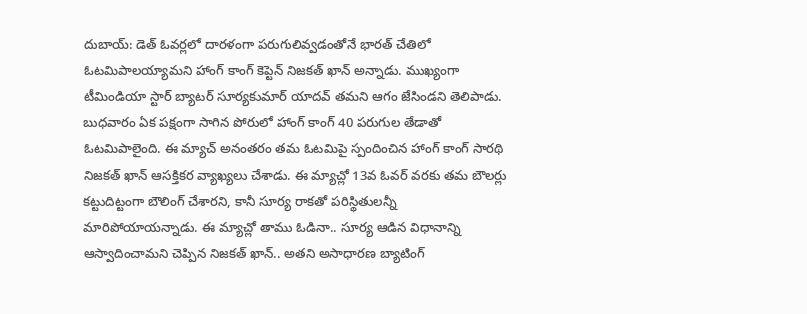దుబాయ్: డెత్ ఓవర్లలో దారళంగా పరుగులివ్వడంతోనే భారత్ చేతిలో ఓటమిపాలయ్యామని హాంగ్ కాంగ్ కెప్టెన్ నిజకత్ ఖాన్ అన్నాడు. ముఖ్యంగా టీమిండియా స్టార్ బ్యాటర్ సూర్యకుమార్ యాదవ్ తమని ఆగం జేసిండని తెలిపాడు. బుధవారం ఏక పక్షంగా సాగిన పోరులో హాంగ్ కాంగ్ 40 పరుగుల తేడాతో ఓటమిపాలైంది. ఈ మ్యాచ్ అనంతరం తమ ఓటమిపై స్పందించిన హాంగ్ కాంగ్ సారథి నిజకత్ ఖాన్ ఆసక్తికర వ్యాఖ్యలు చేశాడు. ఈ మ్యాచ్లో 13వ ఓవర్ వరకు తమ బౌలర్లు కట్టుదిట్టంగా బౌలింగ్ చేశారని, కానీ సూర్య రాకతో పరిస్థితులన్నీ మారిపోయాయన్నాడు. ఈ మ్యాచ్లో తాము ఓడినా.. సూర్య ఆడిన విధానాన్ని ఆస్వాదించామని చెప్పిన నిజకత్ ఖాన్.. అతని అసాధారణ బ్యాటింగ్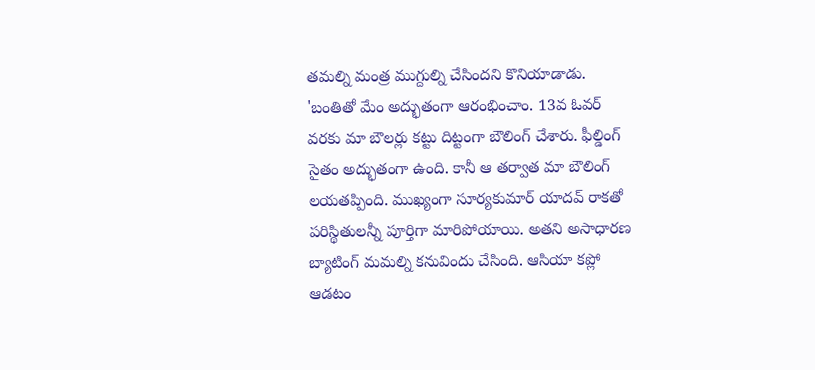తమల్ని మంత్ర ముగ్దుల్ని చేసిందని కొనియాడాడు.
'బంతితో మేం అద్భుతంగా ఆరంభించాం. 13వ ఓవర్ వరకు మా బౌలర్లు కట్టు దిట్టంగా బౌలింగ్ చేశారు. ఫీల్డింగ్ సైతం అద్భుతంగా ఉంది. కానీ ఆ తర్వాత మా బౌలింగ్ లయతప్పింది. ముఖ్యంగా సూర్యకుమార్ యాదవ్ రాకతో పరిస్థితులన్నీ పూర్తిగా మారిపోయాయి. అతని అసాధారణ బ్యాటింగ్ మమల్ని కనువిందు చేసింది. ఆసియా కప్లో ఆడటం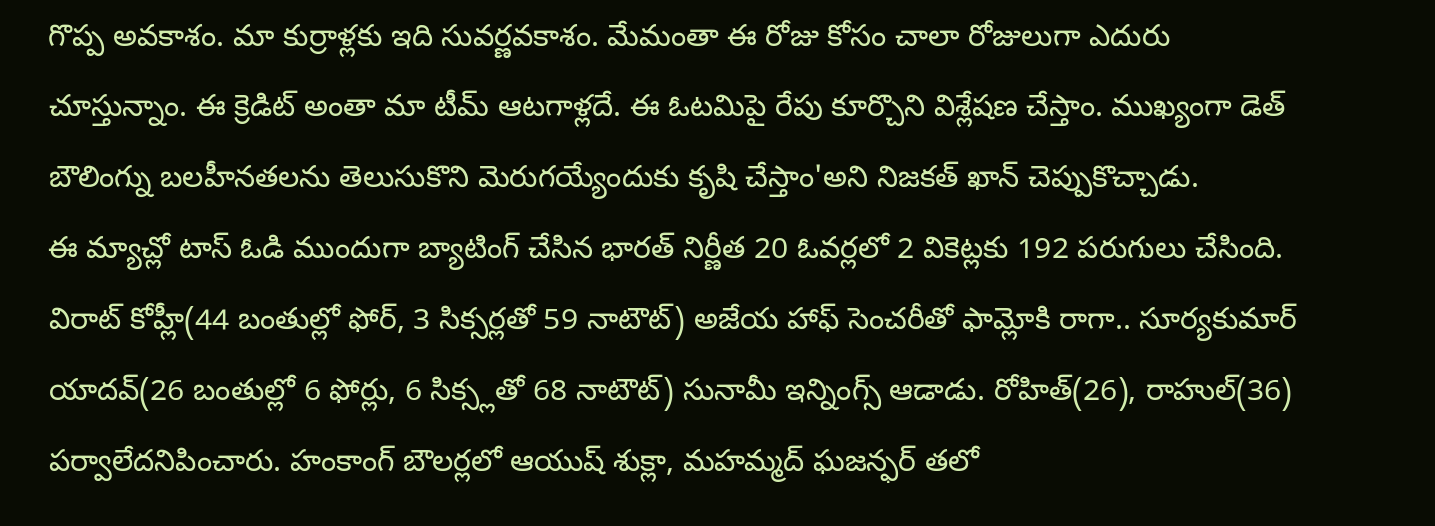గొప్ప అవకాశం. మా కుర్రాళ్లకు ఇది సువర్ణవకాశం. మేమంతా ఈ రోజు కోసం చాలా రోజులుగా ఎదురు చూస్తున్నాం. ఈ క్రెడిట్ అంతా మా టీమ్ ఆటగాళ్లదే. ఈ ఓటమిపై రేపు కూర్చొని విశ్లేషణ చేస్తాం. ముఖ్యంగా డెత్ బౌలింగ్ను బలహీనతలను తెలుసుకొని మెరుగయ్యేందుకు కృషి చేస్తాం'అని నిజకత్ ఖాన్ చెప్పుకొచ్చాడు.
ఈ మ్యాచ్లో టాస్ ఓడి ముందుగా బ్యాటింగ్ చేసిన భారత్ నిర్ణీత 20 ఓవర్లలో 2 వికెట్లకు 192 పరుగులు చేసింది. విరాట్ కోహ్లీ(44 బంతుల్లో ఫోర్, 3 సిక్సర్లతో 59 నాటౌట్) అజేయ హాఫ్ సెంచరీతో ఫామ్లోకి రాగా.. సూర్యకుమార్ యాదవ్(26 బంతుల్లో 6 ఫోర్లు, 6 సిక్స్లతో 68 నాటౌట్) సునామీ ఇన్నింగ్స్ ఆడాడు. రోహిత్(26), రాహుల్(36) పర్వాలేదనిపించారు. హంకాంగ్ బౌలర్లలో ఆయుష్ శుక్లా, మహమ్మద్ ఘజన్ఫర్ తలో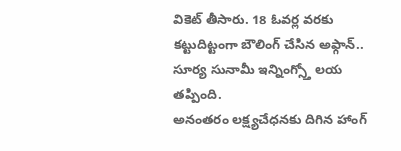వికెట్ తీసారు. 18 ఓవర్ల వరకు కట్టుదిట్టంగా బౌలింగ్ చేసిన అఫ్గాన్.. సూర్య సునామీ ఇన్నింగ్స్తో లయ తప్పింది.
అనంతరం లక్ష్యచేధనకు దిగిన హాంగ్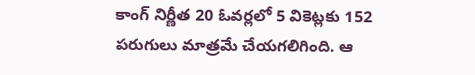కాంగ్ నిర్ణీత 20 ఓవర్లలో 5 వికెట్లకు 152 పరుగులు మాత్రమే చేయగలిగింది. ఆ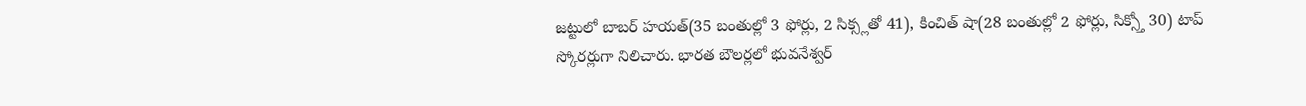జట్టులో బాబర్ హయత్(35 బంతుల్లో 3 ఫోర్లు, 2 సిక్స్లతో 41), కించిత్ షా(28 బంతుల్లో 2 ఫోర్లు, సిక్స్తో 30) టాప్ స్కోరర్లుగా నిలిచారు. భారత బౌలర్లలో భువనేశ్వర్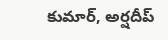కుమార్, అర్షదీప్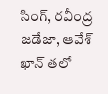సింగ్, రవీంద్ర జడేజా, ఆవేశ్ ఖాన్ తలో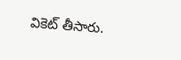వికెట్ తీసారు.